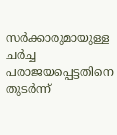സർക്കാരുമായുള്ള ചർച്ച പരാജയപ്പെട്ടതിനെ തുടർന്ന്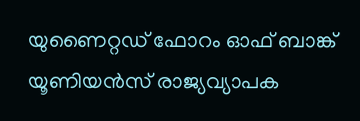യുണൈറ്റഡ് ഫോറം ഓഫ് ബാങ്ക് യൂണിയൻസ് രാജ്യവ്യാപക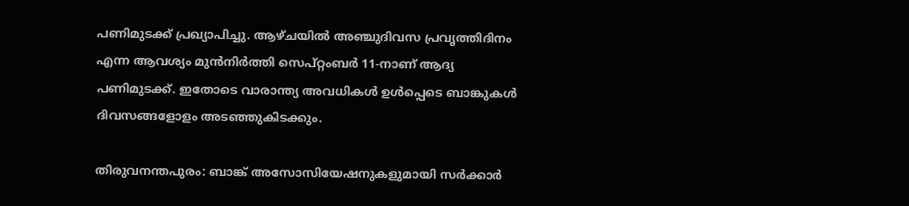പണിമുടക്ക് പ്രഖ്യാപിച്ചു. ആഴ്ചയിൽ അഞ്ചുദിവസ പ്രവൃത്തിദിനം എന്ന ആവശ്യം മുൻനിർത്തി സെപ്റ്റംബർ 11-നാണ് ആദ്യ പണിമുടക്ക്. ഇതോടെ വാരാന്ത്യ അവധികൾ ഉൾപ്പെടെ ബാങ്കുകൾ ദിവസങ്ങളോളം അടഞ്ഞുകിടക്കും.

തിരുവനന്തപുരം: ബാങ്ക് അസോസിയേഷനുകളുമായി സർക്കാർ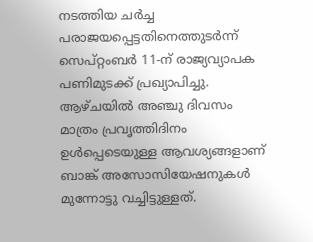നടത്തിയ ചർച്ച പരാജയപ്പെട്ടതിനെത്തുടർന്ന് സെപ്റ്റംബർ 11-ന് രാജ്യവ്യാപക പണിമുടക്ക് പ്രഖ്യാപിച്ചു. ആഴ്ചയിൽ അഞ്ചു ദിവസം മാത്രം പ്രവൃത്തിദിനം ഉൾപ്പെടെയുള്ള ആവശ്യങ്ങളാണ് ബാങ്ക് അസോസിയേഷനുകൾ മുന്നോട്ടു വച്ചിട്ടുള്ളത്.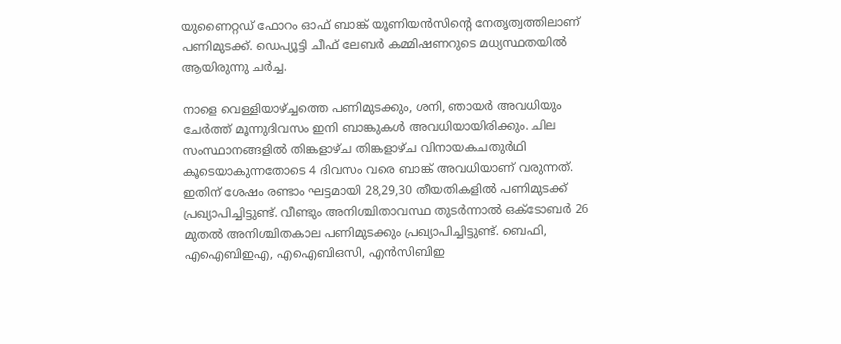യുണൈറ്റഡ് ഫോറം ഓഫ് ബാങ്ക് യൂണിയൻസിന്റെ നേതൃത്വത്തിലാണ് പണിമുടക്ക്. ഡെപ്യൂട്ടി ചീഫ് ലേബർ കമ്മിഷണറുടെ മധ്യസ്ഥതയിൽ ആയിരുന്നു ചർച്ച.

നാളെ വെള്ളിയാഴ്ച്ചത്തെ പണിമുടക്കും, ശനി, ഞായർ അവധിയും ചേർത്ത് മൂന്നുദിവസം ഇനി ബാങ്കുകൾ അവധിയായിരിക്കും. ചില സംസ്ഥാനങ്ങളിൽ തിങ്കളാഴ്ച തിങ്കളാഴ്ച വിനായകചതുർഥി കൂടെയാകുന്നതോടെ 4 ദിവസം വരെ ബാങ്ക് അവധിയാണ് വരുന്നത്. ഇതിന് ശേഷം രണ്ടാം ഘട്ടമായി 28,29,30 തീയതികളിൽ പണിമുടക്ക് പ്രഖ്യാപിച്ചിട്ടുണ്ട്. വീണ്ടും അനിശ്ചിതാവസ്ഥ തുടർന്നാൽ ഒക്ടോബർ 26 മുതൽ അനിശ്ചിതകാല പണിമുടക്കും പ്രഖ്യാപിച്ചിട്ടുണ്ട്. ബെഫി, എഐബിഇഎ, എഐബിഒസി, എൻസിബിഇ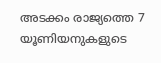അടക്കം രാജ്യത്തെ 7 യൂണിയനുകളുടെ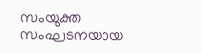സംയുക്ത സംഘടനയായ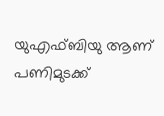യുഎഫ്ബിയു ആണ് പണിമുടക്ക്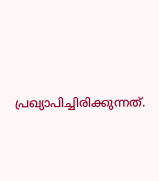പ്രഖ്യാപിച്ചിരിക്കുന്നത്.